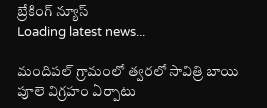బ్రేకింగ్ న్యూస్
Loading latest news...

మందిపల్ గ్రామంలో త్వరలో సావిత్రి బాయి పూలె విగ్రహం ఏర్పాటు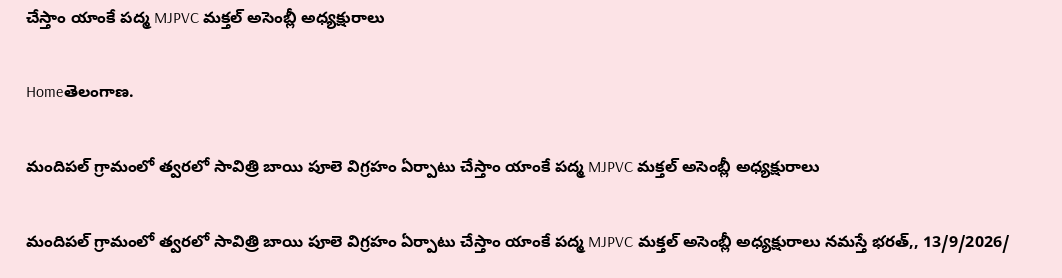చేస్తాం యాంకే పద్మ MJPVC మక్తల్ అసెంబ్లీ అధ్యక్షురాలు

Homeతెలంగాణ.

మందిపల్ గ్రామంలో త్వరలో సావిత్రి బాయి పూలె విగ్రహం ఏర్పాటు చేస్తాం యాంకే పద్మ MJPVC మక్తల్ అసెంబ్లీ అధ్యక్షురాలు

మందిపల్ గ్రామంలో త్వరలో సావిత్రి బాయి పూలె విగ్రహం ఏర్పాటు చేస్తాం యాంకే పద్మ MJPVC మక్తల్ అసెంబ్లీ అధ్యక్షురాలు నమస్తే భరత్,, 13/9/2026/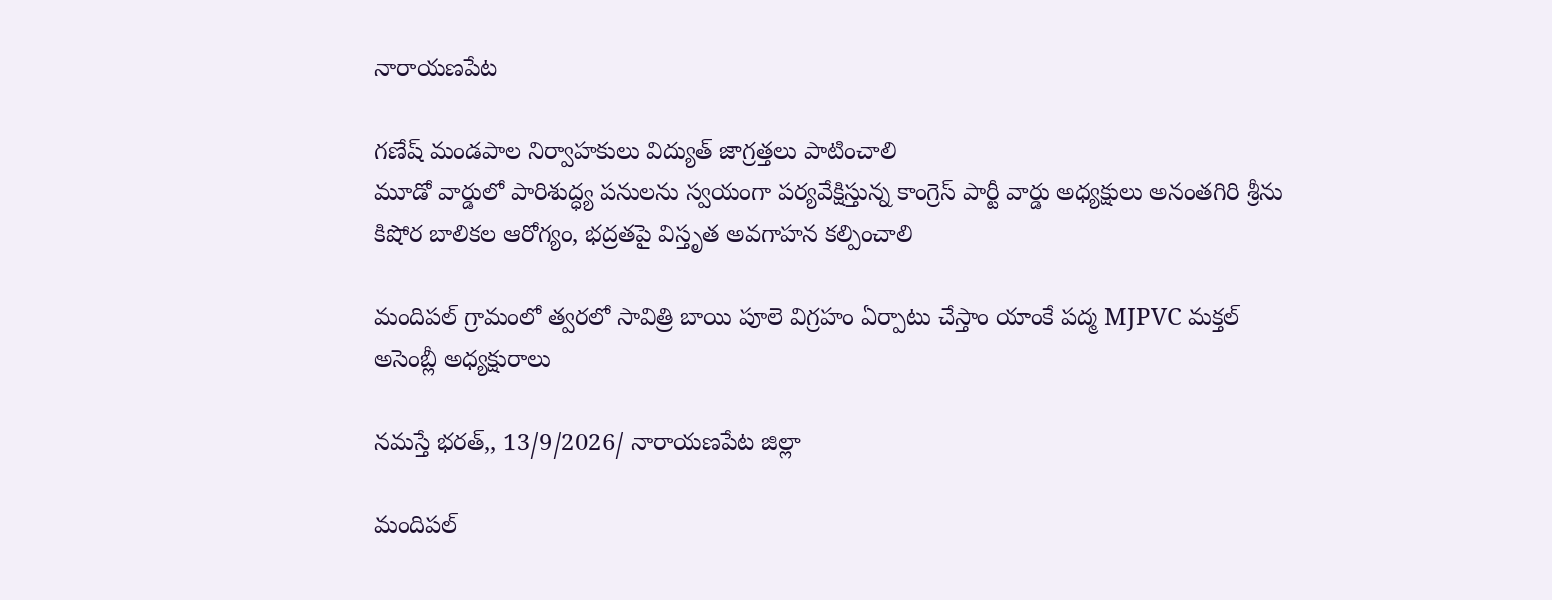నారాయణపేట

గణేష్ మండపాల నిర్వాహకులు విద్యుత్ జాగ్రత్తలు పాటించాలి
మూడో వార్డులో పారిశుద్ధ్య పనులను స్వయంగా పర్యవేక్షిస్తున్న కాంగ్రెస్ పార్టీ వార్డు అధ్యక్షులు అనంతగిరి శ్రీను
కిషోర బాలికల ఆరోగ్యం, భద్రతపై విస్తృత అవగాహన కల్పించాలి

మందిపల్ గ్రామంలో త్వరలో సావిత్రి బాయి పూలె విగ్రహం ఏర్పాటు చేస్తాం యాంకే పద్మ MJPVC మక్తల్ అసెంబ్లీ అధ్యక్షురాలు

నమస్తే భరత్,, 13/9/2026/ నారాయణపేట జిల్లా

మందిపల్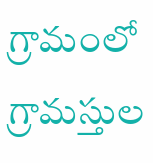గ్రామంలో గ్రామస్తుల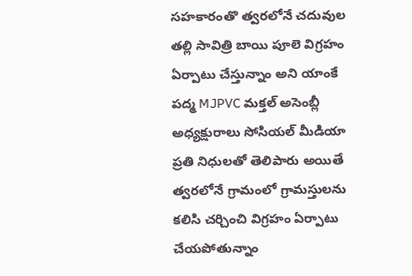సహకారంతొ త్వరలోనే చదువుల తల్లి సావిత్రి బాయి పూలె విగ్రహం ఏర్పాటు చేస్తున్నాం అని యాంకే పద్మ MJPVC మక్తల్ అసెంబ్లీ అధ్యక్షురాలు సోసియల్ మీడియా ప్రతి నిధులతో తెలిపారు అయితే త్వరలోనే గ్రామంలో గ్రామస్తులను కలిసి చర్చించి విగ్రహం ఏర్పాటు చేయపోతున్నాం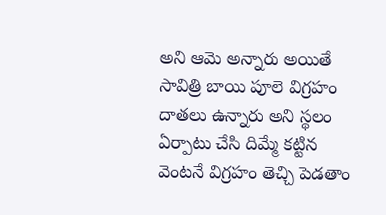అని ఆమె అన్నారు అయితే సావిత్రి బాయి పూలె విగ్రహం దాతలు ఉన్నారు అని స్థలం ఏర్పాటు చేసి దిమ్మే కట్టిన వెంటనే విగ్రహం తెచ్చి పెడతాం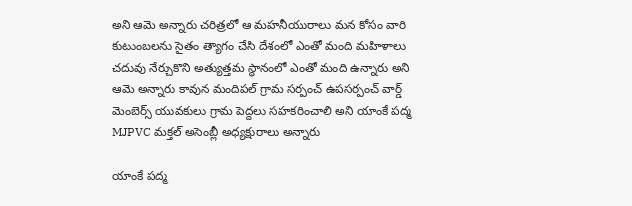అని ఆమె అన్నారు చరిత్రలో ఆ మహనీయురాలు మన కోసం వారి కుటుంబలను సైతం త్యాగం చేసి దేశంలో ఎంతో మంది మహిళాలు చదువు నేర్చుకొని అత్యుత్తమ స్థానంలో ఎంతో మంది ఉన్నారు అని ఆమె అన్నారు కావున మందిపల్ గ్రామ సర్పంచ్ ఉపసర్పంచ్ వార్డ్ మెంబెర్స్ యువకులు గ్రామ పెద్దలు సహకరించాలి అని యాంకే పద్మ MJPVC మక్తల్ అసెంబ్లీ అధ్యక్షురాలు అన్నారు

యాంకే పద్మ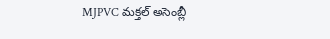MJPVC మక్తల్ అసెంబ్లీ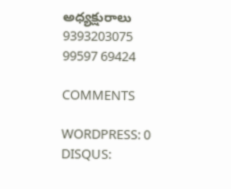అధ్యక్షురాలు
9393203075
99597 69424

COMMENTS

WORDPRESS: 0
DISQUS: